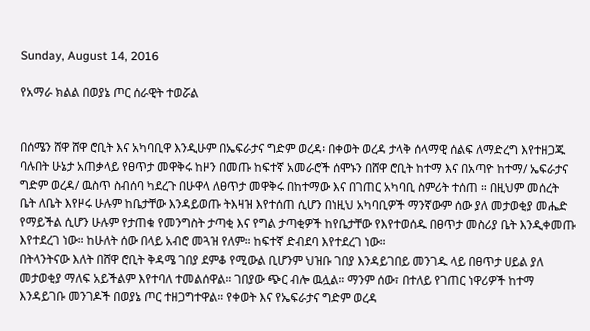Sunday, August 14, 2016

የአማራ ክልል በወያኔ ጦር ሰራዊት ተወሯል


በሰሜን ሸዋ ሸዋ ሮቢት እና አካባቢዋ እንዲሁም በኤፍራታና ግድም ወረዳ፡ በቀወት ወረዳ ታላቅ ሰላማዊ ሰልፍ ለማድረግ እየተዘጋጁ ባሉበት ሁኔታ አጠቃላይ የፀጥታ መዋቅሩ ከዞን በመጡ ከፍተኛ አመራሮች ሰሞኑን በሸዋ ሮቢት ከተማ እና በአጣዮ ከተማ/ ኤፍራታና ግድም ወረዳ/ ዉስጥ ስብሰባ ካደረጉ በሁዋላ ለፀጥታ መዋቅሩ በከተማው እና በገጠር አካባቢ ስምሪት ተሰጠ ። በዚህም መሰረት ቤት ለቤት እየዞሩ ሁሉም ከቤታቸው እንዳይወጡ ትእዛዝ እየተሰጠ ሲሆን በነዚህ አካባቢዎች ማንኛውም ሰው ያለ መታወቂያ መሔድ የማይችል ሲሆን ሁሉም የታጠቁ የመንግስት ታጣቂ እና የግል ታጣቂዎች ከየቤታቸው የእየተወሰዱ በፀጥታ መስሪያ ቤት እንዲቀመጡ እየተደረገ ነው። ከሁለት ሰው በላይ አብሮ መጓዝ የለም። ከፍተኛ ድብደባ እየተደረገ ነው።
በትላንትናው እለት በሸዋ ሮቢት ቅዳሜ ገበያ ደምቆ የሚውል ቢሆንም ህዝቡ ገበያ እንዳይገበይ መንገዱ ላይ በፀጥታ ሀይል ያለ መታወቂያ ማለፍ አይችልም እየተባለ ተመልሰዋል። ገበያው ጭር ብሎ ዉሏል። ማንም ሰው፣ በተለይ የገጠር ነዋሪዎች ከተማ እንዳይገቡ መንገዶች በወያኔ ጦር ተዘጋግተዋል። የቀወት እና የኤፍራታና ግድም ወረዳ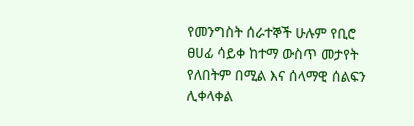የመንግስት ሰራተኞች ሁሉም የቢሮ ፀሀፊ ሳይቀ ከተማ ውስጥ መታየት የለበትም በሚል እና ሰላማዊ ሰልፍን ሊቀላቀል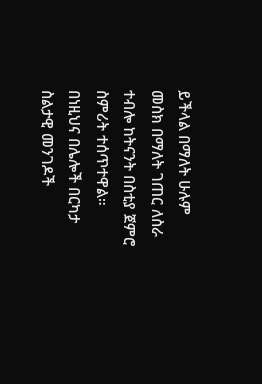ይችላል በማለት ሁሉም መስክ በማለት ገጠር ለስራ ተብሎ ከትናንት በስቲያ ጀምሮ ስምሪት ተሰጥተዋል። በነዚህና በሌሎች በርካታ ስልታዊ መንገዶች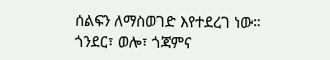ሰልፍን ለማስወገድ እየተደረገ ነው።
ጎንደር፣ ወሎ፣ ጎጃምና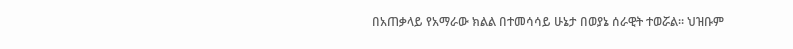በአጠቃላይ የአማራው ክልል በተመሳሳይ ሁኔታ በወያኔ ሰራዊት ተወሯል። ህዝቡም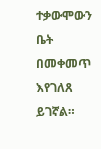ተቃውሞውን ቤት በመቀመጥ እየገለጸ ይገኛል።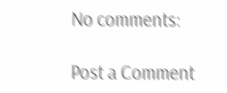No comments:

Post a Comment